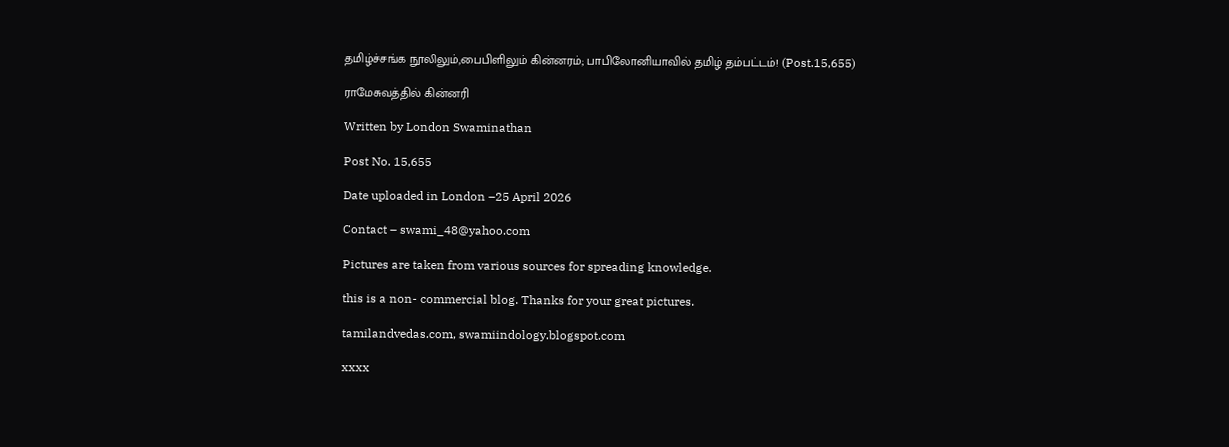தமிழ்ச்சங்க நூலிலும்,பைபிளிலும் கின்னரம்; பாபிலோனியாவில் தமிழ் தம்பட்டம்! (Post.15,655)

ராமேசுவத்தில் கின்னரி

Written by London Swaminathan

Post No. 15,655

Date uploaded in London –25 April 2026

Contact – swami_48@yahoo.com

Pictures are taken from various sources for spreading knowledge.

this is a non- commercial blog. Thanks for your great pictures.

tamilandvedas.com, swamiindology.blogspot.com

xxxx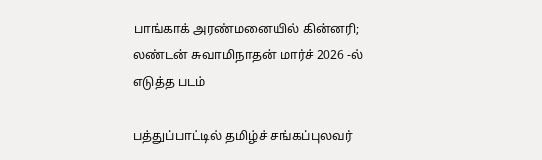பாங்காக் அரண்மனையில் கின்னரி; லண்டன் சுவாமிநாதன் மார்ச் 2026 -ல் எடுத்த படம்

பத்துப்பாட்டில் தமிழ்ச் சங்கப்புலவர்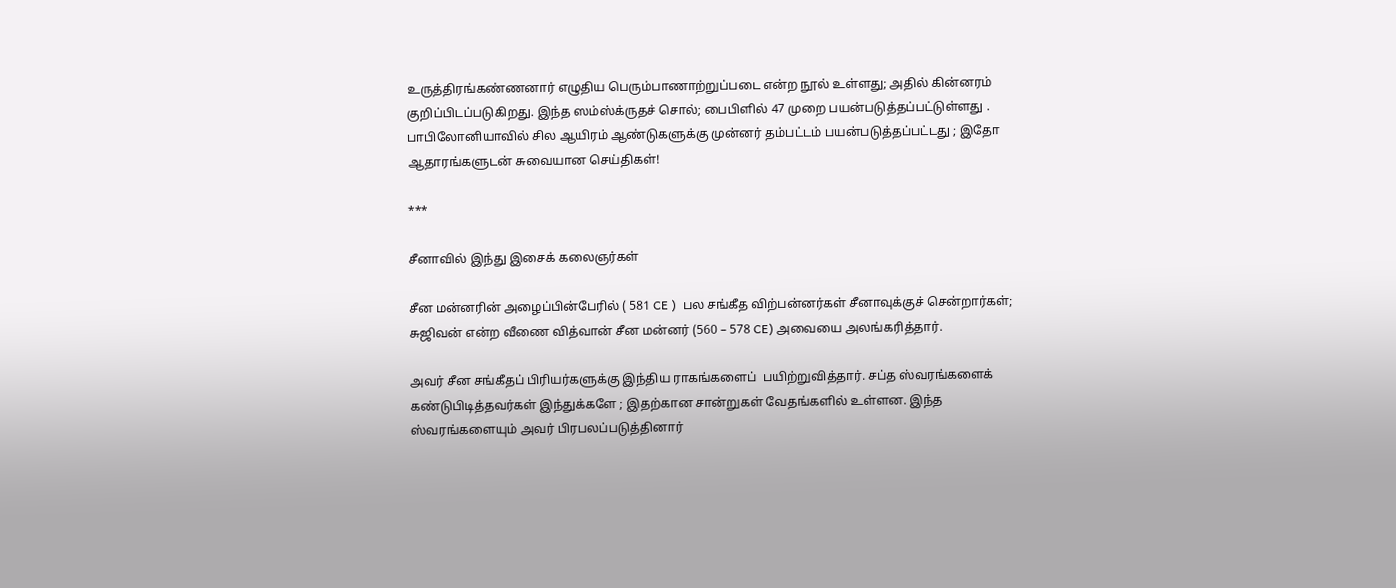உருத்திரங்கண்ணனார் எழுதிய பெரும்பாணாற்றுப்படை என்ற நூல் உள்ளது; அதில் கின்னரம் குறிப்பிடப்படுகிறது. இந்த ஸம்ஸ்க்ருதச் சொல்; பைபிளில் 47 முறை பயன்படுத்தப்பட்டுள்ளது . பாபிலோனியாவில் சில ஆயிரம் ஆண்டுகளுக்கு முன்னர் தம்பட்டம் பயன்படுத்தப்பட்டது ; இதோ ஆதாரங்களுடன் சுவையான செய்திகள்!

***

சீனாவில் இந்து இசைக் கலைஞர்கள்

சீன மன்னரின் அழைப்பின்பேரில் ( 581 CE )  பல சங்கீத விற்பன்னர்கள் சீனாவுக்குச் சென்றார்கள்; சுஜிவன் என்ற வீணை வித்வான் சீன மன்னர் (560 – 578 CE) அவையை அலங்கரித்தார்.

அவர் சீன சங்கீதப் பிரியர்களுக்கு இந்திய ராகங்களைப்  பயிற்றுவித்தார். சப்த ஸ்வரங்களைக் கண்டுபிடித்தவர்கள் இந்துக்களே ; இதற்கான சான்றுகள் வேதங்களில் உள்ளன. இந்த ஸ்வரங்களையும் அவர் பிரபலப்படுத்தினார்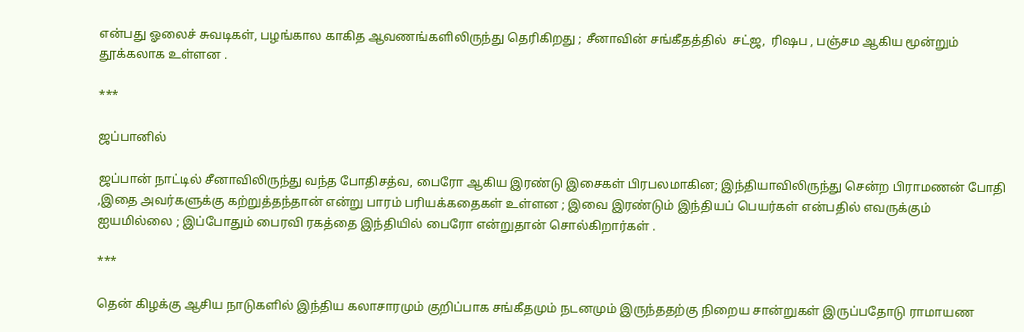என்பது ஓலைச் சுவடிகள், பழங்கால காகித ஆவணங்களிலிருந்து தெரிகிறது ; சீனாவின் சங்கீதத்தில்  சட்ஜ,  ரிஷப , பஞ்சம ஆகிய மூன்றும் தூக்கலாக உள்ளன .

***

ஜப்பானில்

ஜப்பான் நாட்டில் சீனாவிலிருந்து வந்த போதிசத்வ, பைரோ ஆகிய இரண்டு இசைகள் பிரபலமாகின; இந்தியாவிலிருந்து சென்ற பிராமணன் போதி ,இதை அவர்களுக்கு கற்றுத்தந்தான் என்று பாரம் பரியக்கதைகள் உள்ளன ; இவை இரண்டும் இந்தியப் பெயர்கள் என்பதில் எவருக்கும் ஐயமில்லை ; இப்போதும் பைரவி ரகத்தை இந்தியில் பைரோ என்றுதான் சொல்கிறார்கள் .

***

தென் கிழக்கு ஆசிய நாடுகளில் இந்திய கலாசாரமும் குறிப்பாக சங்கீதமும் நடனமும் இருந்ததற்கு நிறைய சான்றுகள் இருப்பதோடு ராமாயண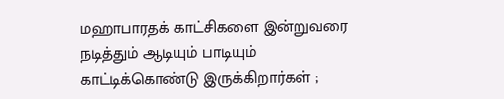மஹாபாரதக் காட்சிகளை இன்றுவரை நடித்தும் ஆடியும் பாடியும் காட்டிக்கொண்டு இருக்கிறார்கள் ;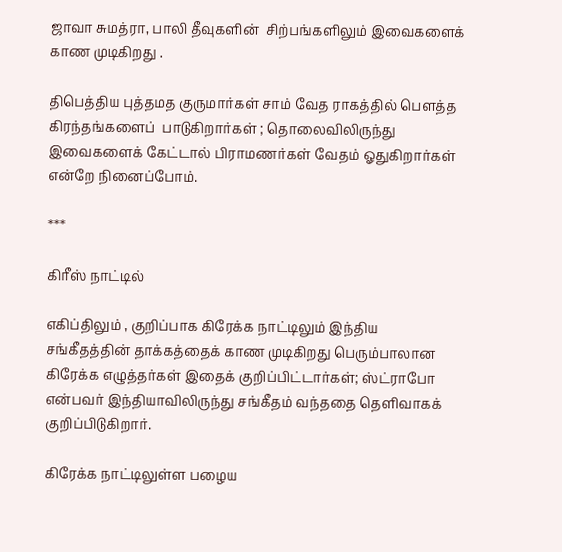ஜாவா சுமத்ரா, பாலி தீவுகளின்  சிற்பங்களிலும் இவைகளைக் காண முடிகிறது .

திபெத்திய புத்தமத குருமார்கள் சாம் வேத ராகத்தில் பெளத்த கிரந்தங்களைப்  பாடுகிறார்கள் ; தொலைவிலிருந்து இவைகளைக் கேட்டால் பிராமணர்கள் வேதம் ஓதுகிறார்கள் என்றே நினைப்போம்.

***

கிரீஸ் நாட்டில்

எகிப்திலும் , குறிப்பாக கிரேக்க நாட்டிலும் இந்திய சங்கீதத்தின் தாக்கத்தைக் காண முடிகிறது பெரும்பாலான கிரேக்க எழுத்தர்கள் இதைக் குறிப்பிட்டார்கள்; ஸ்ட்ராபோ என்பவர் இந்தியாவிலிருந்து சங்கீதம் வந்ததை தெளிவாகக் குறிப்பிடுகிறார்.

கிரேக்க நாட்டிலுள்ள பழைய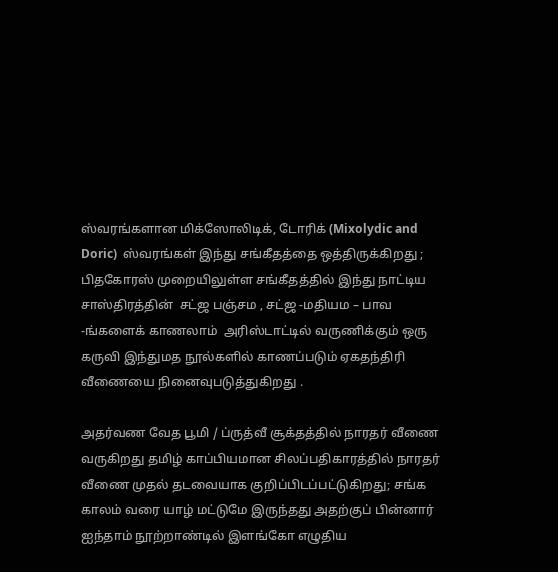ஸ்வரங்களான மிக்ஸோலிடிக், டோரிக் (Mixolydic and Doric)  ஸ்வரங்கள் இந்து சங்கீதத்தை ஒத்திருக்கிறது ;    பிதகோரஸ் முறையிலுள்ள சங்கீதத்தில் இந்து நாட்டிய சாஸ்திரத்தின்  சட்ஜ பஞ்சம , சட்ஜ -மதியம – பாவ -ங்களைக் காணலாம்  அரிஸ்டாட்டில் வருணிக்கும் ஒரு கருவி இந்துமத நூல்களில் காணப்படும் ஏகதந்திரி  வீணையை நினைவுபடுத்துகிறது .

அதர்வண வேத பூமி / ப்ருத்வீ சூக்தத்தில் நாரதர் வீணை வருகிறது தமிழ் காப்பியமான சிலப்பதிகாரத்தில் நாரதர் வீணை முதல் தடவையாக குறிப்பிடப்பட்டுகிறது; சங்க காலம் வரை யாழ் மட்டுமே இருந்தது அதற்குப் பின்னார் ஐந்தாம் நூற்றாண்டில் இளங்கோ எழுதிய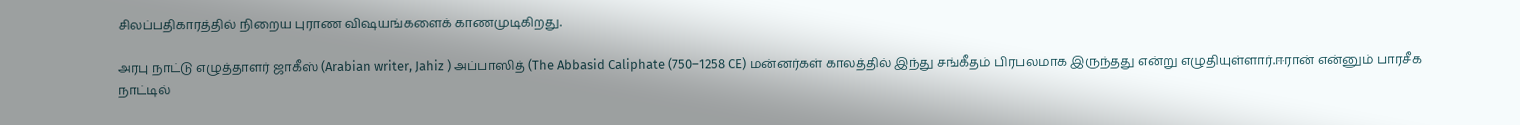சிலப்பதிகாரத்தில் நிறைய புராண விஷயங்களைக் காணமுடிகிறது.

அரபு நாட்டு எழுத்தாளர் ஜாகீஸ் (Arabian writer, Jahiz ) அப்பாஸித் (The Abbasid Caliphate (750–1258 CE) மன்னர்கள் காலத்தில் இந்து சங்கீதம் பிரபலமாக இருந்தது என்று எழுதியுள்ளார்.ஈரான் என்னும் பாரசீக நாட்டில்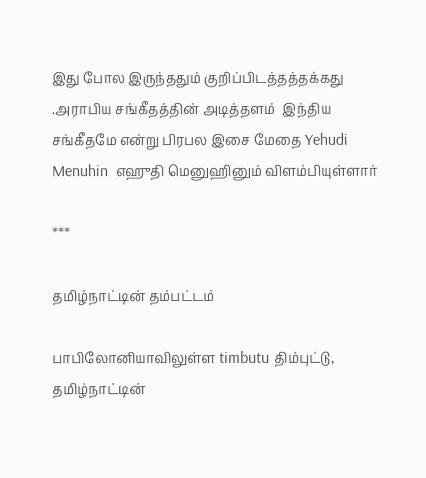இது போல இருந்ததும் குறிப்பிடத்தத்தக்கது .அராபிய சங்கீதத்தின் அடித்தளம்  இந்திய சங்கீதமே என்று பிரபல இசை மேதை Yehudi Menuhin  எஹுதி மெனுஹினும் விளம்பியுள்ளார்

***

தமிழ்நாட்டின் தம்பட்டம்

பாபிலோனியாவிலுள்ள timbutu திம்புட்டு, தமிழ்நாட்டின்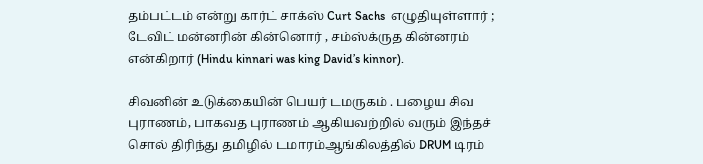தம்பட்டம் என்று கார்ட் சாக்ஸ் Curt Sachs  எழுதியுள்ளார் ; டேவிட் மன்னரின் கின்னொர் , சம்ஸ்க்ருத கின்னரம் என்கிறார் (Hindu kinnari was king David’s kinnor).

சிவனின் உடுக்கையின் பெயர் டமருகம் . பழைய சிவ புராணம், பாகவத புராணம் ஆகியவற்றில் வரும் இந்தச் சொல் திரிந்து தமிழில் டமாரம்ஆங்கிலத்தில் DRUM டிரம்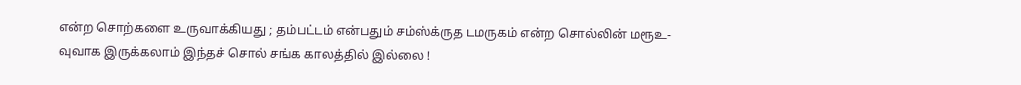என்ற சொற்களை உருவாக்கியது ; தம்பட்டம் என்பதும் சம்ஸ்க்ருத டமருகம் என்ற சொல்லின் மரூஉ-வுவாக இருக்கலாம் இந்தச் சொல் சங்க காலத்தில் இல்லை !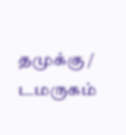தமுக்கு / டமருகம்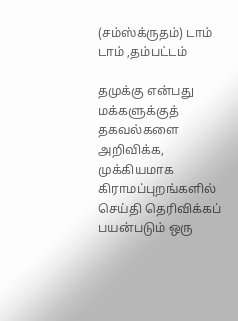(சம்ஸ்க்ருதம்) டாம் டாம் ,தம்பட்டம்

தமுக்கு என்பது மக்களுக்குத் தகவல்களை அறிவிக்க, முக்கியமாக கிராமப்புறங்களில் செய்தி தெரிவிக்கப் பயன்படும் ஒரு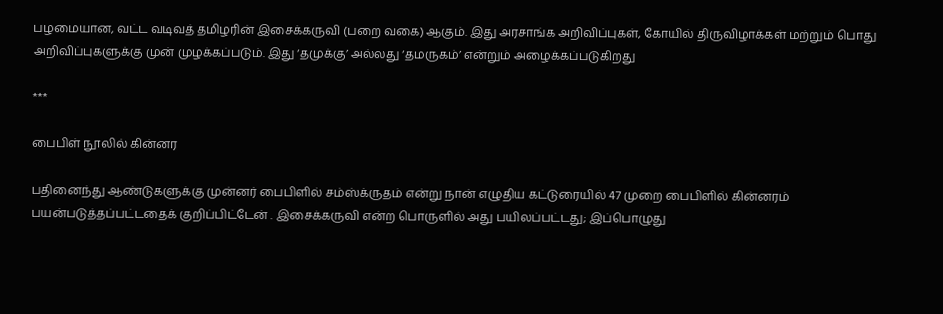பழமையான, வட்ட வடிவத் தமிழரின் இசைக்கருவி (பறை வகை) ஆகும். இது அரசாங்க அறிவிப்புகள், கோயில் திருவிழாக்கள் மற்றும் பொது அறிவிப்புகளுக்கு முன் முழக்கப்படும். இது ‘தமுக்கு’ அல்லது ‘தமருகம்’ என்றும் அழைக்கப்படுகிறது

***

பைபிள் நூலில் கின்னர

பதினைந்து ஆண்டுகளுக்கு முன்னர் பைபிளில் சம்ஸ்க்ருதம் என்று நான் எழுதிய கட்டுரையில் 47 முறை பைபிளில் கின்னரம் பயன்படுத்தப்பட்டதைக் குறிப்பிட்டேன் . இசைக்கருவி என்ற பொருளில் அது பயிலப்பட்டது; இப்பொழுது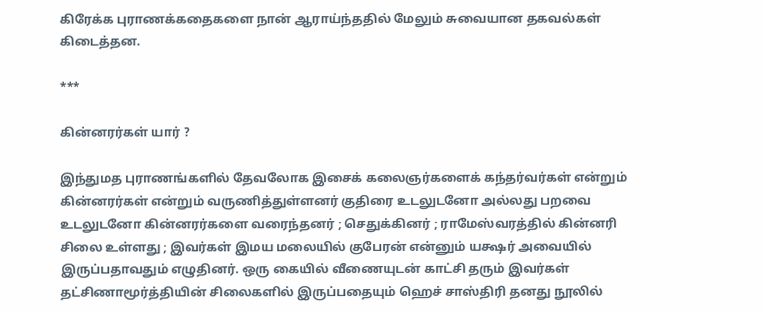கிரேக்க புராணக்கதைகளை நான் ஆராய்ந்ததில் மேலும் சுவையான தகவல்கள் கிடைத்தன.

***

கின்னரர்கள் யார் ?

இந்துமத புராணங்களில் தேவலோக இசைக் கலைஞர்களைக் கந்தர்வர்கள் என்றும் கின்னரர்கள் என்றும் வருணித்துள்ளனர் குதிரை உடலுடனோ அல்லது பறவை உடலுடனோ கின்னரர்களை வரைந்தனர் ; செதுக்கினர் ; ராமேஸ்வரத்தில் கின்னரி சிலை உள்ளது ; இவர்கள் இமய மலையில் குபேரன் என்னும் யக்ஷர் அவையில் இருப்பதாவதும் எழுதினர். ஒரு கையில் வீணையுடன் காட்சி தரும் இவர்கள் தட்சிணாமூர்த்தியின் சிலைகளில் இருப்பதையும் ஹெச் சாஸ்திரி தனது நூலில்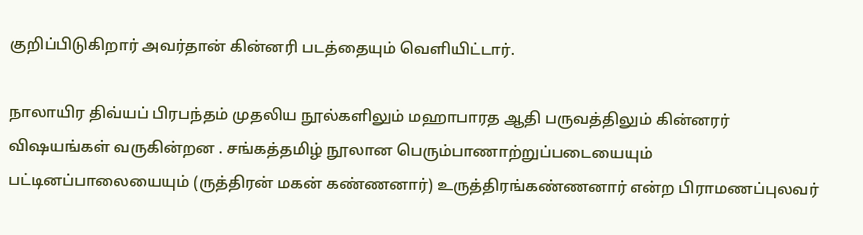குறிப்பிடுகிறார் அவர்தான் கின்னரி படத்தையும் வெளியிட்டார்.

நாலாயிர திவ்யப் பிரபந்தம் முதலிய நூல்களிலும் மஹாபாரத ஆதி பருவத்திலும் கின்னரர் விஷயங்கள் வருகின்றன . சங்கத்தமிழ் நூலான பெரும்பாணாற்றுப்படையையும் பட்டினப்பாலையையும் (ருத்திரன் மகன் கண்ணனார்) உருத்திரங்கண்ணனார் என்ற பிராமணப்புலவர்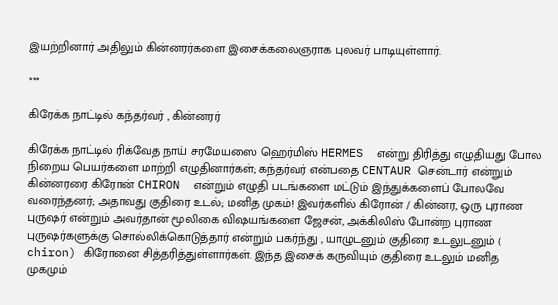இயற்றினார் அதிலும் கின்னரர்களை இசைக்கலைஞராக புலவர் பாடியுள்ளார்.

***

கிரேக்க நாட்டில் கந்தர்வர் , கின்னரர்

கிரேக்க நாட்டில் ரிக்வேத நாய் சரமேயஸை ஹெர்மிஸ் HERMES  என்று திரித்து எழுதியது போல நிறைய பெயர்களை மாற்றி எழுதினார்கள்; கந்தர்வர் என்பதை CENTAUR சென்டார் என்றும் கின்னரரை கிரோன் CHIRON  என்றும் எழுதி படங்களை மட்டும் இந்துக்களைப் போலவே வரைந்தனர்; அதாவது குதிரை உடல்; மனித முகம்! இவர்களில் கிரோன் / கின்னர, ஒரு புராண புருஷர் என்றும் அவர்தான் மூலிகை விஷயங்களை ஜேசன், அக்கிலிஸ் போன்ற புராண புருஷர்களுக்கு சொல்லிக்கொடுத்தார் என்றும் பகர்ந்து , யாழுடனும் குதிரை உடலுடனும் ( chiron) கிரோனை சித்தரித்துள்ளார்கள். இந்த இசைக் கருவியும் குதிரை உடலும் மனித முகமும்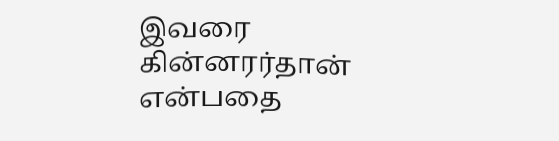இவரை கின்னரர்தான் என்பதை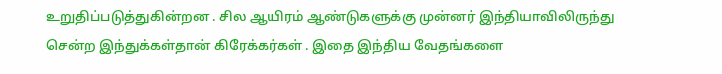உறுதிப்படுத்துகின்றன . சில ஆயிரம் ஆண்டுகளுக்கு முன்னர் இந்தியாவிலிருந்து சென்ற இந்துக்கள்தான் கிரேக்கர்கள் . இதை இந்திய வேதங்களை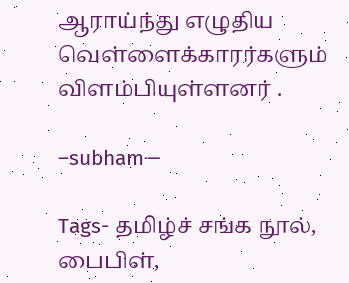ஆராய்ந்து எழுதிய வெள்ளைக்காரர்களும் விளம்பியுள்ளனர் .

–subham—

Tags- தமிழ்ச் சங்க நூல்,  பைபிள்,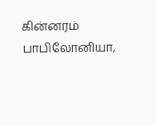கின்னரம் பாபிலோனியா,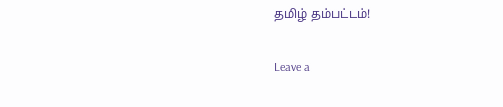தமிழ் தம்பட்டம்!

Leave a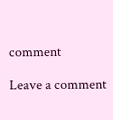comment

Leave a comment